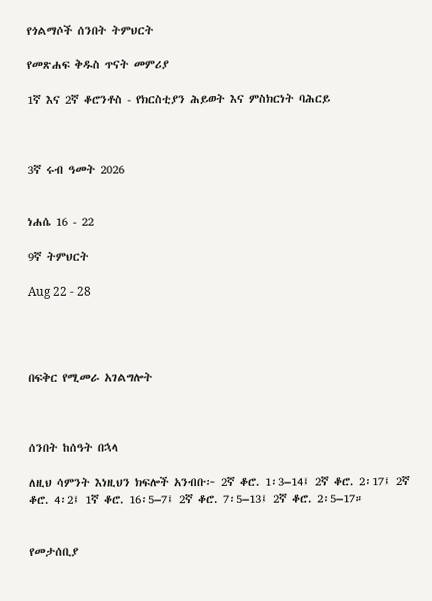የጎልማሶች ሰንበት ትምህርት

የመጽሐፍ ቅዱስ ጥናት መምሪያ

1ኛ እና 2ኛ ቆሮንቶስ - የክርስቲያን ሕይወት እና ምስክርነት ባሕርይ



3ኛ ሩብ ዓመት 2026


ነሐሴ 16 - 22

9ኛ ትምህርት

Aug 22 - 28




በፍቅር የሚመራ አገልግሎት



ሰንበት ከሰዓት በኋላ

ለዚህ ሳምንት እነዚህን ክፍሎች አንብቡ፦ 2ኛ ቆሮ. 1፡3–14፤ 2ኛ ቆሮ. 2፡17፤ 2ኛ ቆሮ. 4፡2፤ 1ኛ ቆሮ. 16፡5–7፤ 2ኛ ቆሮ. 7፡5–13፤ 2ኛ ቆሮ. 2፡5–17።


የመታሰቢያ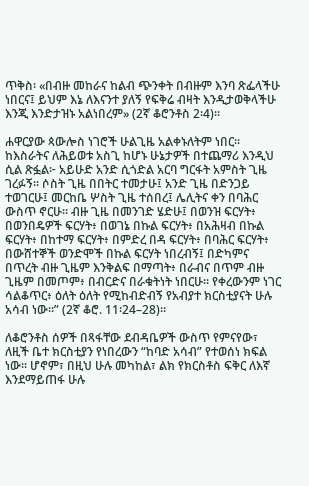ጥቅስ፡ «በብዙ መከራና ከልብ ጭንቀት በብዙም እንባ ጽፌላችሁ ነበርና፤ ይህም እኔ ለእናንተ ያለኝ የፍቅሬ ብዛት እንዲታወቅላችሁ እንጂ እንድታዝኑ አልነበረም» (2ኛ ቆሮንቶስ 2፡4)።

ሐዋርያው ጳውሎስ ነገሮች ሁልጊዜ አልቀኑለትም ነበር። ከእስራትና ለሕይወቱ አስጊ ከሆኑ ሁኔታዎች በተጨማሪ እንዲህ ሲል ጽፏል፦ አይሁድ አንድ ሲጎድል አርባ ግርፋት አምስት ጊዜ ገረፉኝ። ሶስት ጊዜ በበትር ተመታሁ፤ አንድ ጊዜ በድንጋይ ተወገርሁ፤ መርከቤ ሦስት ጊዜ ተሰበረ፤ ሌሊትና ቀን በባሕር ውስጥ ኖርሁ። ብዙ ጊዜ በመንገድ ሄድሁ፤ በወንዝ ፍርሃት፥ በወንበዴዎች ፍርሃት፥ በወገኔ በኩል ፍርሃት፥ በአሕዛብ በኩል ፍርሃት፥ በከተማ ፍርሃት፥ በምድረ በዳ ፍርሃት፥ በባሕር ፍርሃት፥ በውሸተኞች ወንድሞች በኩል ፍርሃት ነበረብኝ፤ በድካምና በጥረት ብዙ ጊዜም እንቅልፍ በማጣት፥ በራብና በጥም ብዙ ጊዜም በመጦም፥ በብርድና በራቁትነት ነበርሁ። የቀረውንም ነገር ሳልቆጥር፥ ዕለት ዕለት የሚከብድብኝ የአብያተ ክርስቲያናት ሁሉ አሳብ ነው።” (2ኛ ቆሮ. 11፡24–28)።

ለቆሮንቶስ ሰዎች በጻፋቸው ደብዳቤዎች ውስጥ የምናየው፣ ለዚች ቤተ ክርስቲያን የነበረውን “ከባድ አሳብ” የተወሰነ ክፍል ነው። ሆኖም፣ በዚህ ሁሉ መካከል፣ ልክ የክርስቶስ ፍቅር ለእኛ እንደማይጠፋ ሁሉ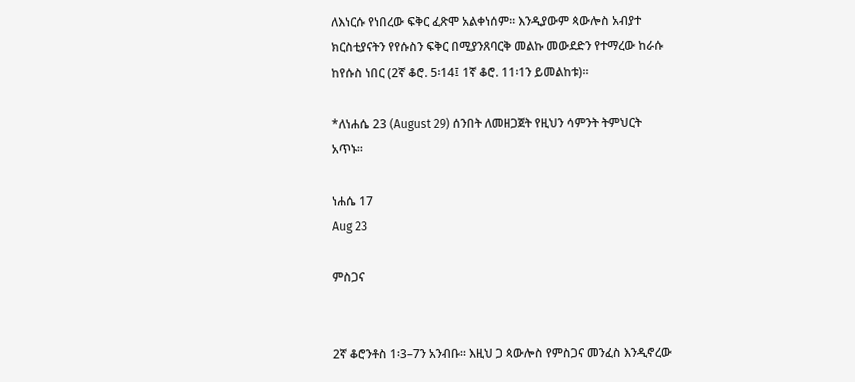ለእነርሱ የነበረው ፍቅር ፈጽሞ አልቀነሰም። እንዲያውም ጳውሎስ አብያተ ክርስቲያናትን የየሱስን ፍቅር በሚያንጸባርቅ መልኩ መውደድን የተማረው ከራሱ ከየሱስ ነበር (2ኛ ቆሮ. 5፡14፤ 1ኛ ቆሮ. 11፡1ን ይመልከቱ)።

*ለነሐሴ 23 (August 29) ሰንበት ለመዘጋጀት የዚህን ሳምንት ትምህርት አጥኑ።

ነሐሴ 17
Aug 23

ምስጋና


2ኛ ቆሮንቶስ 1፡3–7ን አንብቡ። እዚህ ጋ ጳውሎስ የምስጋና መንፈስ እንዲኖረው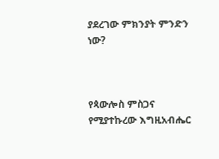ያደረገው ምክንያት ምንድን ነው?



የጳውሎስ ምስጋና የሚያተኩረው እግዚአብሔር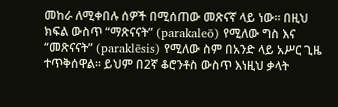መከራ ለሚቀበሉ ሰዎች በሚሰጠው መጽናኛ ላይ ነው። በዚህ ክፍል ውስጥ “ማጽናናት” (parakaleō) የሚለው ግስ እና “መጽናናት” (paraklēsis) የሚለው ስም በአንድ ላይ አሥር ጊዜ ተጥቅሰዋል። ይህም በ2ኛ ቆሮንቶስ ውስጥ እነዚህ ቃላት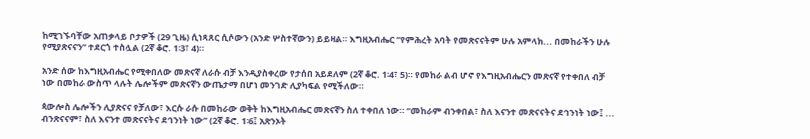ከሚገኙባቸው አጠቃላይ ቦታዎች (29 ጊዜ) ሲነጻጸር ሲሶውን (አንድ ሦስተኛውን) ይይዛል። እግዚአብሔር “የምሕረት አባት የመጽናናትም ሁሉ አምላክ... በመከራችን ሁሉ የሚያጽናናን” ተደርጎ ተስሏል (2ኛ ቆሮ. 1፡3፣ 4)።

አንድ ሰው ከእግዚአብሔር የሚቀበለው መጽናኛ ለራሱ ብቻ እንዲያስቀረው የታሰበ አይደለም (2ኛ ቆሮ. 1፡4፣ 5)። የመከራ ልብ ሆኖ የእግዚአብሔርን መጽናኛ የተቀበለ ብቻ ነው በመከራ ውስጥ ላሉት ሌሎችም መጽናኛን ውጤታማ በሆነ መንገድ ሊያካፍል የሚችለው።

ጳውሎስ ሌሎችን ሊያጽናና የቻለው፣ እርሱ ራሱ በመከራው ወቅት ከእግዚአብሔር መጽናኛን ስለ ተቀበለ ነው። “መከራም ብንቀበል፣ ስለ እናንተ መጽናናትና ደኅንነት ነው፤ ... ብንጽናናም፣ ስለ እናንተ መጽናናትና ደኅንነት ነው” (2ኛ ቆሮ. 1፡6፤ አጽንኦት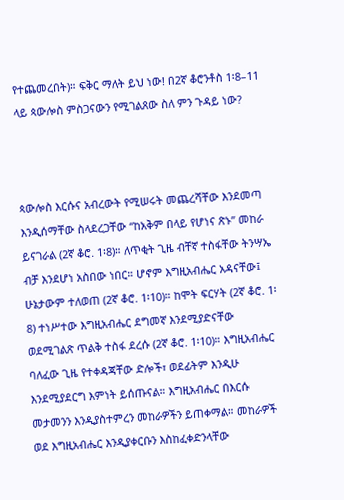የተጨመረበት)። ፍቅር ማለት ይህ ነው! በ2ኛ ቆሮንቶስ 1፡8–11 ላይ ጳውሎስ ምስጋናውን የሚገልጸው ስለ ምን ጉዳይ ነው?



ጳውሎስ እርሱና አብረውት የሚሠሩት መጨረሻቸው እንደመጣ እንዲሰማቸው ስላደረጋቸው “ከአቅም በላይ የሆነና ጽኑ” መከራ ይናገራል (2ኛ ቆሮ. 1፡8)። ለጥቂት ጊዜ ብቸኛ ተስፋቸው ትንሣኤ ብቻ እንደሆነ አስበው ነበር። ሆኖም እግዚአብሔር አዳናቸው፤ ሁኔታውም ተለወጠ (2ኛ ቆሮ. 1፡10)። ከሞት ፍርሃት (2ኛ ቆሮ. 1፡8) ተነሥተው እግዚአብሔር ደግመኛ እንደሚያድናቸው ወደሚገልጽ ጥልቅ ተስፋ ደረሱ (2ኛ ቆሮ. 1፡10)። እግዚአብሔር ባለፈው ጊዜ የተቀዳጃቸው ድሎች፣ ወደፊትም እንዲሁ እንደሚያደርግ እምነት ይሰጡናል። እግዚአብሔር በእርሱ መታመንን እንዲያስተምረን መከራዎችን ይጠቀማል። መከራዎች ወደ እግዚአብሔር እንዲያቀርቡን እስከፈቀድንላቸው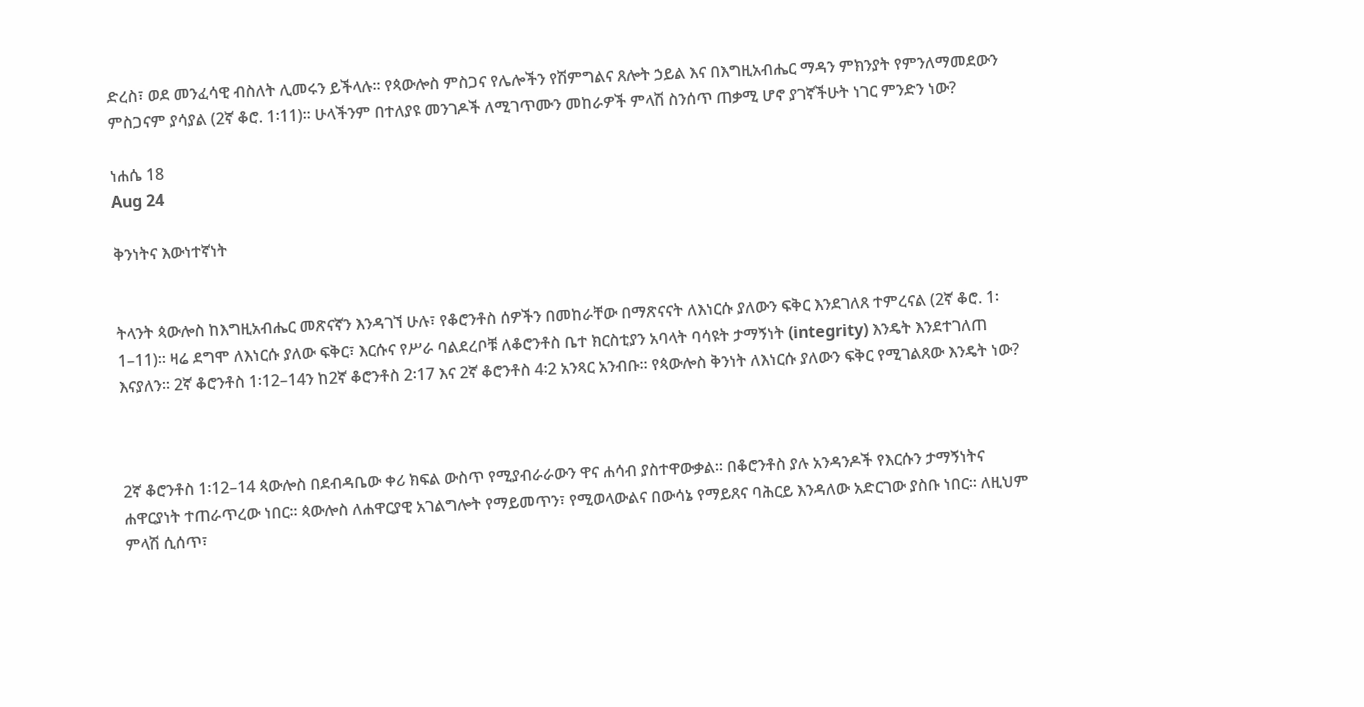ድረስ፣ ወደ መንፈሳዊ ብስለት ሊመሩን ይችላሉ። የጳውሎስ ምስጋና የሌሎችን የሽምግልና ጸሎት ኃይል እና በእግዚአብሔር ማዳን ምክንያት የምንለማመደውን ምስጋናም ያሳያል (2ኛ ቆሮ. 1፡11)። ሁላችንም በተለያዩ መንገዶች ለሚገጥሙን መከራዎች ምላሽ ስንሰጥ ጠቃሚ ሆኖ ያገኛችሁት ነገር ምንድን ነው?

ነሐሴ 18
Aug 24

ቅንነትና እውነተኛነት


ትላንት ጳውሎስ ከእግዚአብሔር መጽናኛን እንዳገኘ ሁሉ፣ የቆሮንቶስ ሰዎችን በመከራቸው በማጽናናት ለእነርሱ ያለውን ፍቅር እንደገለጸ ተምረናል (2ኛ ቆሮ. 1፡1–11)። ዛሬ ደግሞ ለእነርሱ ያለው ፍቅር፣ እርሱና የሥራ ባልደረቦቹ ለቆሮንቶስ ቤተ ክርስቲያን አባላት ባሳዩት ታማኝነት (integrity) እንዴት እንደተገለጠ እናያለን። 2ኛ ቆሮንቶስ 1፡12–14ን ከ2ኛ ቆሮንቶስ 2፡17 እና 2ኛ ቆሮንቶስ 4፡2 አንጻር አንብቡ። የጳውሎስ ቅንነት ለእነርሱ ያለውን ፍቅር የሚገልጸው እንዴት ነው?



2ኛ ቆሮንቶስ 1፡12–14 ጳውሎስ በደብዳቤው ቀሪ ክፍል ውስጥ የሚያብራራውን ዋና ሐሳብ ያስተዋውቃል። በቆሮንቶስ ያሉ አንዳንዶች የእርሱን ታማኝነትና ሐዋርያነት ተጠራጥረው ነበር። ጳውሎስ ለሐዋርያዊ አገልግሎት የማይመጥን፣ የሚወላውልና በውሳኔ የማይጸና ባሕርይ እንዳለው አድርገው ያስቡ ነበር። ለዚህም ምላሽ ሲሰጥ፣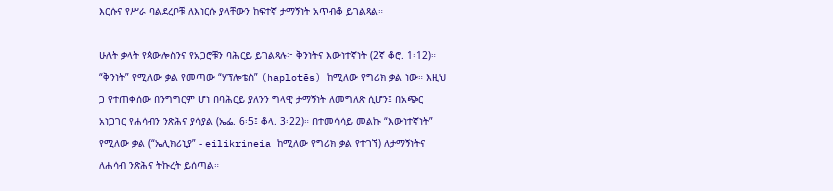እርሱና የሥራ ባልደረቦቹ ለእነርሱ ያላቸውን ከፍተኛ ታማኝነት አጥብቆ ይገልጻል።

ሁለት ቃላት የጳውሎስንና የአጋሮቹን ባሕርይ ይገልጻሉ፦ ቅንነትና እውነተኛነት (2ኛ ቆሮ. 1፡12)። “ቅንነት” የሚለው ቃል የመጣው “ሃፕሎቴስ” (haplotēs) ከሚለው የግሪክ ቃል ነው። እዚህ ጋ የተጠቀሰው በንግግርም ሆነ በባሕርይ ያለንን ግላዊ ታማኝነት ለመግለጽ ሲሆን፤ በአጭር አነጋገር የሐሳብን ንጽሕና ያሳያል (ኤፌ. 6፡5፤ ቆላ. 3፡22)። በተመሳሳይ መልኩ “እውነተኛነት” የሚለው ቃል (“ኤሊክሪኒያ” - eilikrineia ከሚለው የግሪክ ቃል የተገኘ) ለታማኝነትና ለሐሳብ ንጽሕና ትኩረት ይሰጣል።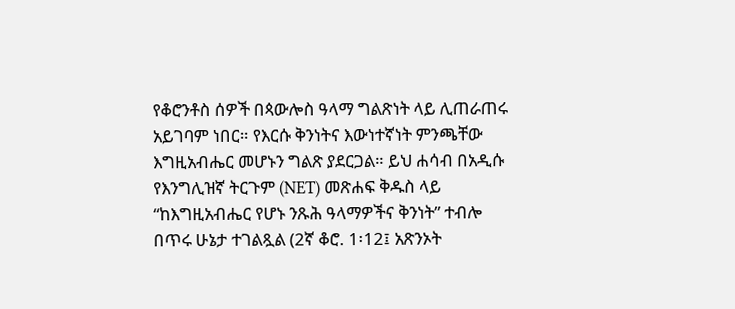የቆሮንቶስ ሰዎች በጳውሎስ ዓላማ ግልጽነት ላይ ሊጠራጠሩ አይገባም ነበር። የእርሱ ቅንነትና እውነተኛነት ምንጫቸው እግዚአብሔር መሆኑን ግልጽ ያደርጋል። ይህ ሐሳብ በአዲሱ የእንግሊዝኛ ትርጉም (NET) መጽሐፍ ቅዱስ ላይ “ከእግዚአብሔር የሆኑ ንጹሕ ዓላማዎችና ቅንነት” ተብሎ በጥሩ ሁኔታ ተገልጿል (2ኛ ቆሮ. 1፡12፤ አጽንኦት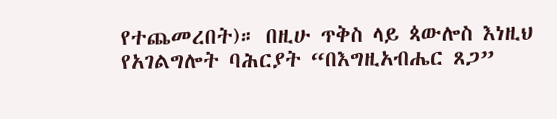የተጨመረበት)። በዚሁ ጥቅስ ላይ ጳውሎስ እነዚህ የአገልግሎት ባሕርያት “በእግዚአብሔር ጸጋ”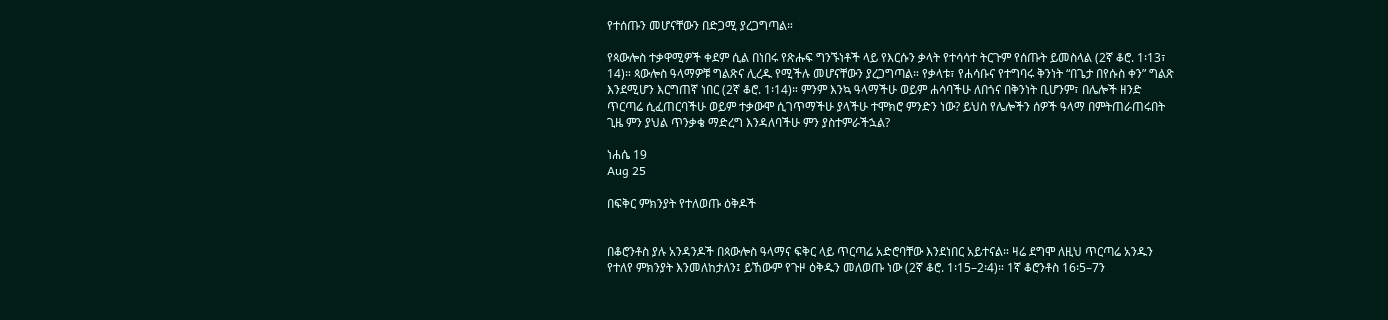የተሰጡን መሆናቸውን በድጋሚ ያረጋግጣል።

የጳውሎስ ተቃዋሚዎች ቀደም ሲል በነበሩ የጽሑፍ ግንኙነቶች ላይ የእርሱን ቃላት የተሳሳተ ትርጉም የሰጡት ይመስላል (2ኛ ቆሮ. 1፡13፣ 14)። ጳውሎስ ዓላማዎቹ ግልጽና ሊረዱ የሚችሉ መሆናቸውን ያረጋግጣል። የቃላቱ፣ የሐሳቡና የተግባሩ ቅንነት “በጌታ በየሱስ ቀን” ግልጽ እንደሚሆን እርግጠኛ ነበር (2ኛ ቆሮ. 1፡14)። ምንም እንኳ ዓላማችሁ ወይም ሐሳባችሁ ለበጎና በቅንነት ቢሆንም፣ በሌሎች ዘንድ ጥርጣሬ ሲፈጠርባችሁ ወይም ተቃውሞ ሲገጥማችሁ ያላችሁ ተሞክሮ ምንድን ነው? ይህስ የሌሎችን ሰዎች ዓላማ በምትጠራጠሩበት ጊዜ ምን ያህል ጥንቃቄ ማድረግ እንዳለባችሁ ምን ያስተምራችኋል?

ነሐሴ 19
Aug 25

በፍቅር ምክንያት የተለወጡ ዕቅዶች


በቆሮንቶስ ያሉ አንዳንዶች በጳውሎስ ዓላማና ፍቅር ላይ ጥርጣሬ አድሮባቸው እንደነበር አይተናል። ዛሬ ደግሞ ለዚህ ጥርጣሬ አንዱን የተለየ ምክንያት እንመለከታለን፤ ይኸውም የጉዞ ዕቅዱን መለወጡ ነው (2ኛ ቆሮ. 1፡15–2፡4)። 1ኛ ቆሮንቶስ 16፡5–7ን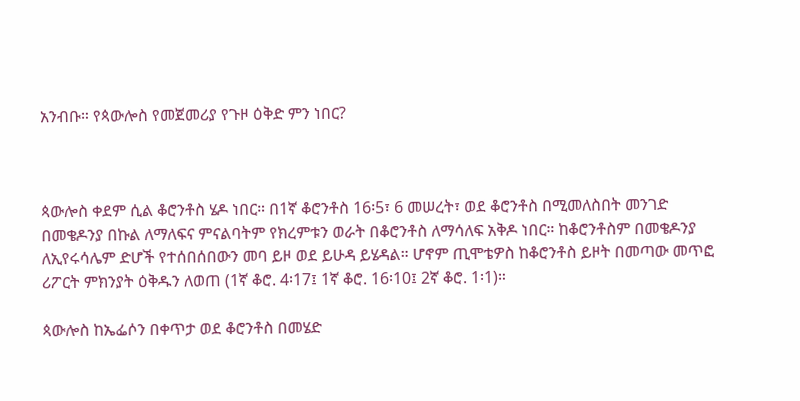አንብቡ። የጳውሎስ የመጀመሪያ የጉዞ ዕቅድ ምን ነበር?



ጳውሎስ ቀደም ሲል ቆሮንቶስ ሄዶ ነበር። በ1ኛ ቆሮንቶስ 16፡5፣ 6 መሠረት፣ ወደ ቆሮንቶስ በሚመለስበት መንገድ በመቄዶንያ በኩል ለማለፍና ምናልባትም የክረምቱን ወራት በቆሮንቶስ ለማሳለፍ አቅዶ ነበር። ከቆሮንቶስም በመቄዶንያ ለኢየሩሳሌም ድሆች የተሰበሰበውን መባ ይዞ ወደ ይሁዳ ይሄዳል። ሆኖም ጢሞቴዎስ ከቆሮንቶስ ይዞት በመጣው መጥፎ ሪፖርት ምክንያት ዕቅዱን ለወጠ (1ኛ ቆሮ. 4፡17፤ 1ኛ ቆሮ. 16፡10፤ 2ኛ ቆሮ. 1፡1)።

ጳውሎስ ከኤፌሶን በቀጥታ ወደ ቆሮንቶስ በመሄድ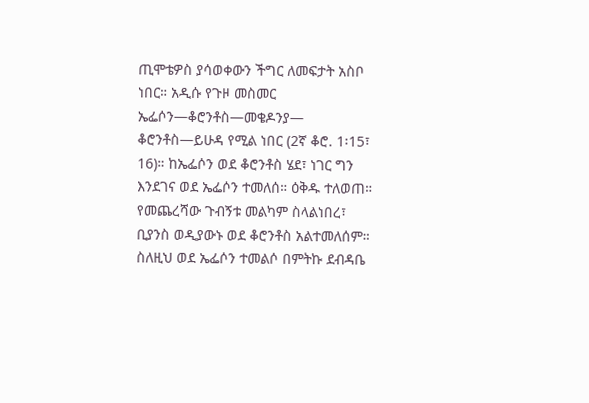ጢሞቴዎስ ያሳወቀውን ችግር ለመፍታት አስቦ ነበር። አዲሱ የጉዞ መስመር ኤፌሶን—ቆሮንቶስ—መቄዶንያ— ቆሮንቶስ—ይሁዳ የሚል ነበር (2ኛ ቆሮ. 1፡15፣ 16)። ከኤፌሶን ወደ ቆሮንቶስ ሄደ፣ ነገር ግን እንደገና ወደ ኤፌሶን ተመለሰ። ዕቅዱ ተለወጠ። የመጨረሻው ጉብኝቱ መልካም ስላልነበረ፣ ቢያንስ ወዲያውኑ ወደ ቆሮንቶስ አልተመለሰም። ስለዚህ ወደ ኤፌሶን ተመልሶ በምትኩ ደብዳቤ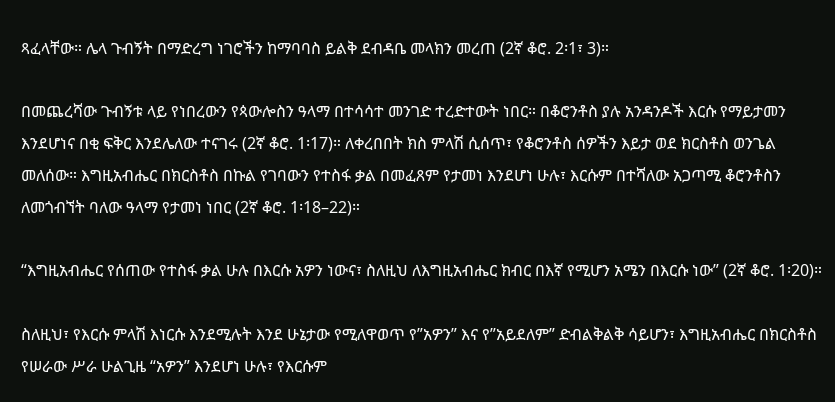ጻፈላቸው። ሌላ ጉብኝት በማድረግ ነገሮችን ከማባባስ ይልቅ ደብዳቤ መላክን መረጠ (2ኛ ቆሮ. 2፡1፣ 3)።

በመጨረሻው ጉብኝቱ ላይ የነበረውን የጳውሎስን ዓላማ በተሳሳተ መንገድ ተረድተውት ነበር። በቆሮንቶስ ያሉ አንዳንዶች እርሱ የማይታመን እንደሆነና በቂ ፍቅር እንደሌለው ተናገሩ (2ኛ ቆሮ. 1፡17)። ለቀረበበት ክስ ምላሽ ሲሰጥ፣ የቆሮንቶስ ሰዎችን እይታ ወደ ክርስቶስ ወንጌል መለሰው። እግዚአብሔር በክርስቶስ በኩል የገባውን የተስፋ ቃል በመፈጸም የታመነ እንደሆነ ሁሉ፣ እርሱም በተሻለው አጋጣሚ ቆሮንቶስን ለመጎብኘት ባለው ዓላማ የታመነ ነበር (2ኛ ቆሮ. 1፡18–22)።

“እግዚአብሔር የሰጠው የተስፋ ቃል ሁሉ በእርሱ አዎን ነውና፣ ስለዚህ ለእግዚአብሔር ክብር በእኛ የሚሆን አሜን በእርሱ ነው” (2ኛ ቆሮ. 1፡20)።

ስለዚህ፣ የእርሱ ምላሽ እነርሱ እንደሚሉት እንደ ሁኔታው የሚለዋወጥ የ”አዎን” እና የ”አይደለም” ድብልቅልቅ ሳይሆን፣ እግዚአብሔር በክርስቶስ የሠራው ሥራ ሁልጊዜ “አዎን” እንደሆነ ሁሉ፣ የእርሱም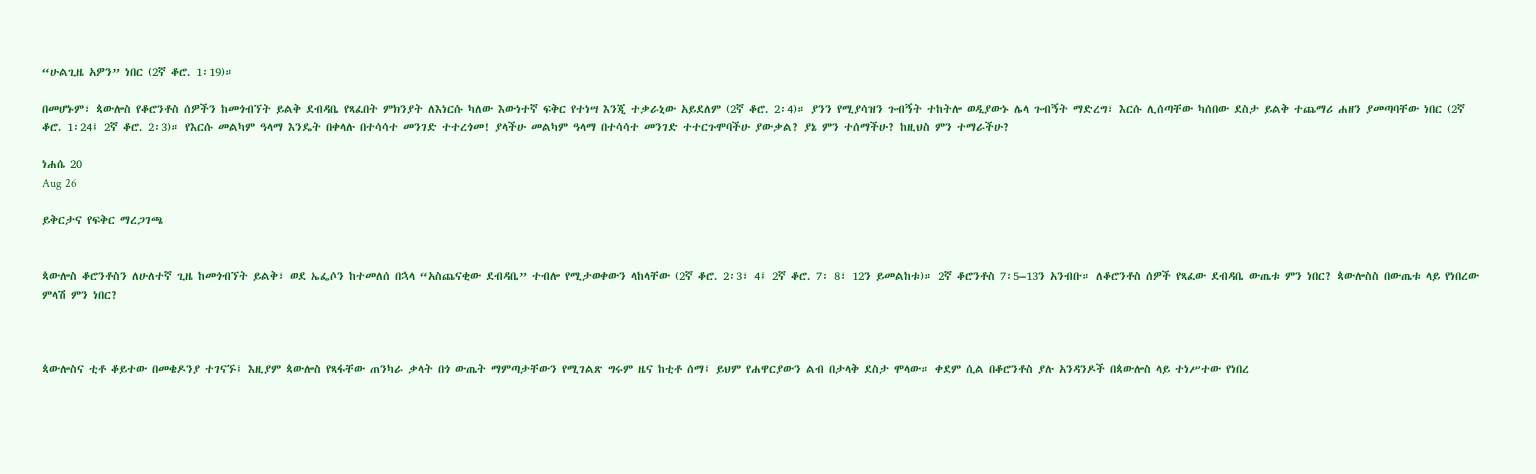“ሁልጊዜ አዎን” ነበር (2ኛ ቆሮ. 1፡19)።

በመሆኑም፣ ጳውሎስ የቆሮንቶስ ሰዎችን ከመጎብኘት ይልቅ ደብዳቤ የጻፈበት ምክንያት ለእነርሱ ካለው እውነተኛ ፍቅር የተነሣ እንጂ ተቃራኒው አይደለም (2ኛ ቆሮ. 2፡4)። ያንን የሚያሳዝን ጉብኝት ተከትሎ ወዲያውኑ ሌላ ጉብኝት ማድረግ፣ እርሱ ሊሰጣቸው ካሰበው ደስታ ይልቅ ተጨማሪ ሐዘን ያመጣባቸው ነበር (2ኛ ቆሮ. 1፡24፤ 2ኛ ቆሮ. 2፡3)። የእርሱ መልካም ዓላማ እንዴት በቀላሉ በተሳሳተ መንገድ ተተረጎመ! ያላችሁ መልካም ዓላማ በተሳሳተ መንገድ ተተርጉሞባችሁ ያውቃል? ያኔ ምን ተሰማችሁ? ከዚህስ ምን ተማራችሁ?

ነሐሴ 20
Aug 26

ይቅርታና የፍቅር ማረጋገጫ


ጳውሎስ ቆሮንቶስን ለሁለተኛ ጊዜ ከመጎብኘት ይልቅ፣ ወደ ኤፌሶን ከተመለሰ በኋላ “አስጨናቂው ደብዳቤ” ተብሎ የሚታወቀውን ላከላቸው (2ኛ ቆሮ. 2፡3፣ 4፤ 2ኛ ቆሮ. 7፡ 8፣ 12ን ይመልከቱ)። 2ኛ ቆሮንቶስ 7፡5–13ን አንብቡ። ለቆሮንቶስ ሰዎች የጻፈው ደብዳቤ ውጤቱ ምን ነበር? ጳውሎስስ በውጤቱ ላይ የነበረው ምላሽ ምን ነበር?



ጳውሎስና ቲቶ ቆይተው በመቄዶንያ ተገናኙ፤ እዚያም ጳውሎስ የጻፋቸው ጠንካራ ቃላት በጎ ውጤት ማምጣታቸውን የሚገልጽ ግሩም ዜና ከቲቶ ሰማ፤ ይህም የሐዋርያውን ልብ በታላቅ ደስታ ሞላው። ቀደም ሲል በቆሮንቶስ ያሉ አንዳንዶች በጳውሎስ ላይ ተነሥተው የነበረ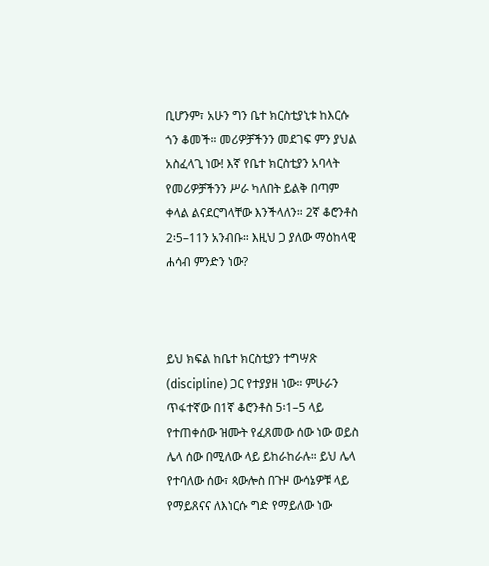ቢሆንም፣ አሁን ግን ቤተ ክርስቲያኒቱ ከእርሱ ጎን ቆመች። መሪዎቻችንን መደገፍ ምን ያህል አስፈላጊ ነው! እኛ የቤተ ክርስቲያን አባላት የመሪዎቻችንን ሥራ ካለበት ይልቅ በጣም ቀላል ልናደርግላቸው እንችላለን። 2ኛ ቆሮንቶስ 2፡5–11ን አንብቡ። እዚህ ጋ ያለው ማዕከላዊ ሐሳብ ምንድን ነው?



ይህ ክፍል ከቤተ ክርስቲያን ተግሣጽ (discipline) ጋር የተያያዘ ነው። ምሁራን ጥፋተኛው በ1ኛ ቆሮንቶስ 5፡1–5 ላይ የተጠቀሰው ዝሙት የፈጸመው ሰው ነው ወይስ ሌላ ሰው በሚለው ላይ ይከራከራሉ። ይህ ሌላ የተባለው ሰው፣ ጳውሎስ በጉዞ ውሳኔዎቹ ላይ የማይጸናና ለእነርሱ ግድ የማይለው ነው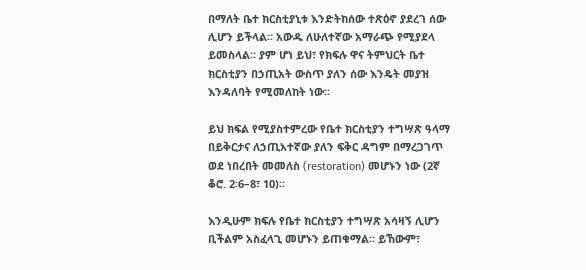በማለት ቤተ ክርስቲያኒቱ እንድትከሰው ተጽዕኖ ያደረገ ሰው ሊሆን ይችላል። አውዱ ለሁለተኛው አማራጭ የሚያደላ ይመስላል። ያም ሆነ ይህ፣ የክፍሉ ዋና ትምህርት ቤተ ክርስቲያን በኃጢአት ውስጥ ያለን ሰው እንዴት መያዝ እንዳለባት የሚመለከት ነው።

ይህ ክፍል የሚያስተምረው የቤተ ክርስቲያን ተግሣጽ ዓላማ በይቅርታና ለኃጢአተኛው ያለን ፍቅር ዳግም በማረጋገጥ ወደ ነበረበት መመለስ (restoration) መሆኑን ነው (2ኛ ቆሮ. 2፡6–8፣ 10)።

እንዲሁም ክፍሉ የቤተ ክርስቲያን ተግሣጽ አሳዛኝ ሊሆን ቢችልም አስፈላጊ መሆኑን ይጠቁማል። ይኸውም፣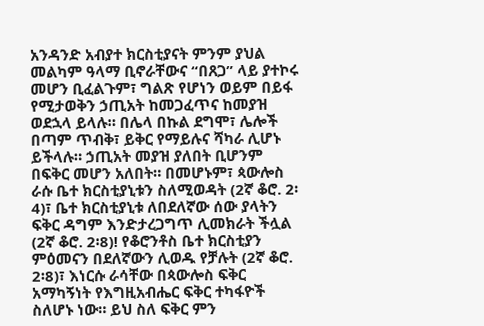አንዳንድ አብያተ ክርስቲያናት ምንም ያህል መልካም ዓላማ ቢኖራቸውና “በጸጋ” ላይ ያተኮሩ መሆን ቢፈልጉም፣ ግልጽ የሆነን ወይም በይፋ የሚታወቅን ኃጢአት ከመጋፈጥና ከመያዝ ወደኋላ ይላሉ። በሌላ በኩል ደግሞ፣ ሌሎች በጣም ጥብቅ፣ ይቅር የማይሉና ሻካራ ሊሆኑ ይችላሉ። ኃጢአት መያዝ ያለበት ቢሆንም በፍቅር መሆን አለበት። በመሆኑም፣ ጳውሎስ ራሱ ቤተ ክርስቲያኒቱን ስለሚወዳት (2ኛ ቆሮ. 2፡4)፣ ቤተ ክርስቲያኒቱ ለበደለኛው ሰው ያላትን ፍቅር ዳግም እንድታረጋግጥ ሊመክራት ችሏል (2ኛ ቆሮ. 2፡8)! የቆሮንቶስ ቤተ ክርስቲያን ምዕመናን በደለኛውን ሊወዱ የቻሉት (2ኛ ቆሮ. 2፡8)፣ እነርሱ ራሳቸው በጳውሎስ ፍቅር አማካኝነት የእግዚአብሔር ፍቅር ተካፋዮች ስለሆኑ ነው። ይህ ስለ ፍቅር ምን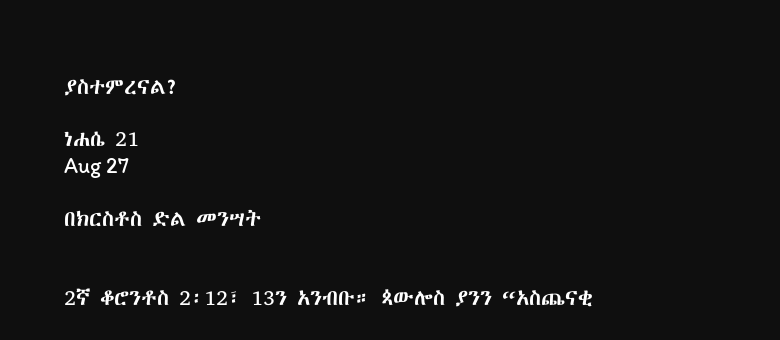ያስተምረናል?

ነሐሴ 21
Aug 27

በክርስቶስ ድል መንሣት


2ኛ ቆሮንቶስ 2፡12፣ 13ን አንብቡ። ጳውሎስ ያንን “አስጨናቂ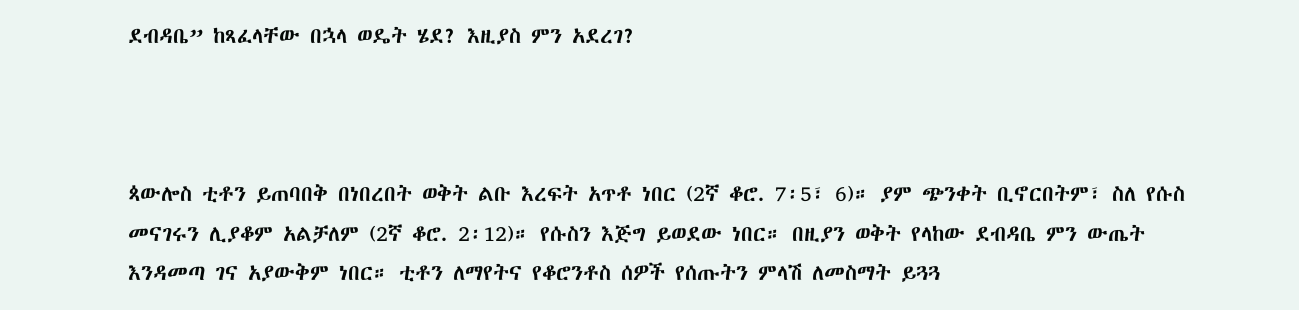ደብዳቤ” ከጻፈላቸው በኋላ ወዴት ሄደ? እዚያስ ምን አደረገ?



ጳውሎስ ቲቶን ይጠባበቅ በነበረበት ወቅት ልቡ እረፍት አጥቶ ነበር (2ኛ ቆሮ. 7፡5፣ 6)። ያም ጭንቀት ቢኖርበትም፣ ስለ የሱስ መናገሩን ሊያቆም አልቻለም (2ኛ ቆሮ. 2፡12)። የሱስን እጅግ ይወደው ነበር። በዚያን ወቅት የላከው ደብዳቤ ምን ውጤት እንዳመጣ ገና አያውቅም ነበር። ቲቶን ለማየትና የቆሮንቶስ ሰዎች የሰጡትን ምላሽ ለመስማት ይጓጓ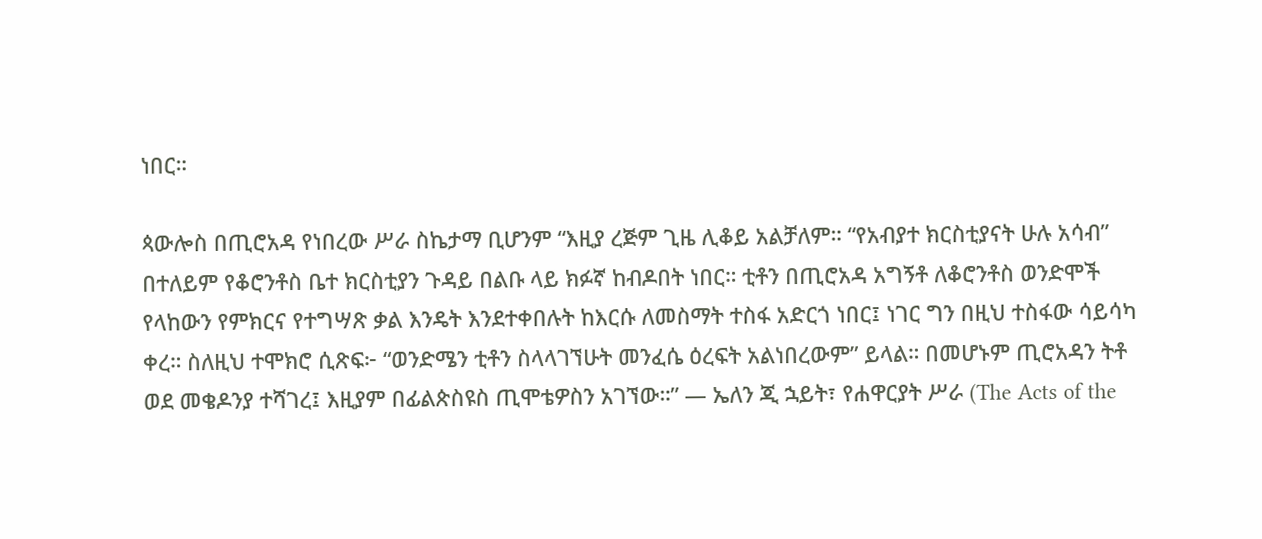ነበር።

ጳውሎስ በጢሮአዳ የነበረው ሥራ ስኬታማ ቢሆንም “እዚያ ረጅም ጊዜ ሊቆይ አልቻለም። “የአብያተ ክርስቲያናት ሁሉ አሳብ” በተለይም የቆሮንቶስ ቤተ ክርስቲያን ጉዳይ በልቡ ላይ ክፉኛ ከብዶበት ነበር። ቲቶን በጢሮአዳ አግኝቶ ለቆሮንቶስ ወንድሞች የላከውን የምክርና የተግሣጽ ቃል እንዴት እንደተቀበሉት ከእርሱ ለመስማት ተስፋ አድርጎ ነበር፤ ነገር ግን በዚህ ተስፋው ሳይሳካ ቀረ። ስለዚህ ተሞክሮ ሲጽፍ፦ “ወንድሜን ቲቶን ስላላገኘሁት መንፈሴ ዕረፍት አልነበረውም” ይላል። በመሆኑም ጢሮአዳን ትቶ ወደ መቄዶንያ ተሻገረ፤ እዚያም በፊልጵስዩስ ጢሞቴዎስን አገኘው።” — ኤለን ጂ ኋይት፣ የሐዋርያት ሥራ (The Acts of the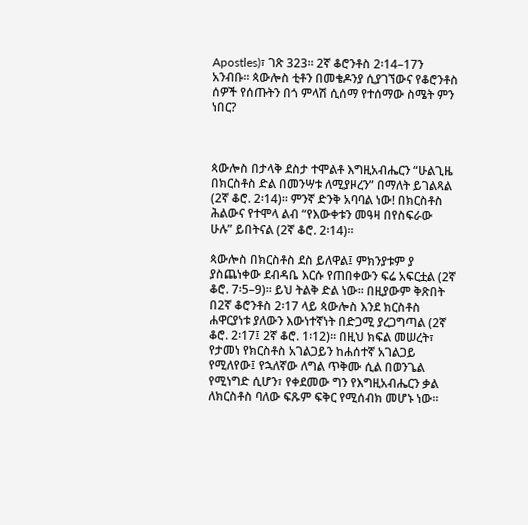Apostles)፣ ገጽ 323። 2ኛ ቆሮንቶስ 2፡14–17ን አንብቡ። ጳውሎስ ቲቶን በመቄዶንያ ሲያገኘውና የቆሮንቶስ ሰዎች የሰጡትን በጎ ምላሽ ሲሰማ የተሰማው ስሜት ምን ነበር?



ጳውሎስ በታላቅ ደስታ ተሞልቶ እግዚአብሔርን “ሁልጊዜ በክርስቶስ ድል በመንሣቱ ለሚያዞረን” በማለት ይገልጻል (2ኛ ቆሮ. 2፡14)። ምንኛ ድንቅ አባባል ነው! በክርስቶስ ሕልውና የተሞላ ልብ “የእውቀቱን መዓዛ በየስፍራው ሁሉ” ይበትናል (2ኛ ቆሮ. 2፡14)።

ጳውሎስ በክርስቶስ ደስ ይለዋል፤ ምክንያቱም ያ ያስጨነቀው ደብዳቤ እርሱ የጠበቀውን ፍሬ አፍርቷል (2ኛ ቆሮ. 7፡5–9)። ይህ ትልቅ ድል ነው። በዚያውም ቅጽበት በ2ኛ ቆሮንቶስ 2፡17 ላይ ጳውሎስ እንደ ክርስቶስ ሐዋርያነቱ ያለውን እውነተኛነት በድጋሚ ያረጋግጣል (2ኛ ቆሮ. 2፡17፤ 2ኛ ቆሮ. 1፡12)። በዚህ ክፍል መሠረት፣ የታመነ የክርስቶስ አገልጋይን ከሐሰተኛ አገልጋይ የሚለየው፤ የኋለኛው ለግል ጥቅሙ ሲል በወንጌል የሚነግድ ሲሆን፣ የቀደመው ግን የእግዚአብሔርን ቃል ለክርስቶስ ባለው ፍጹም ፍቅር የሚሰብክ መሆኑ ነው።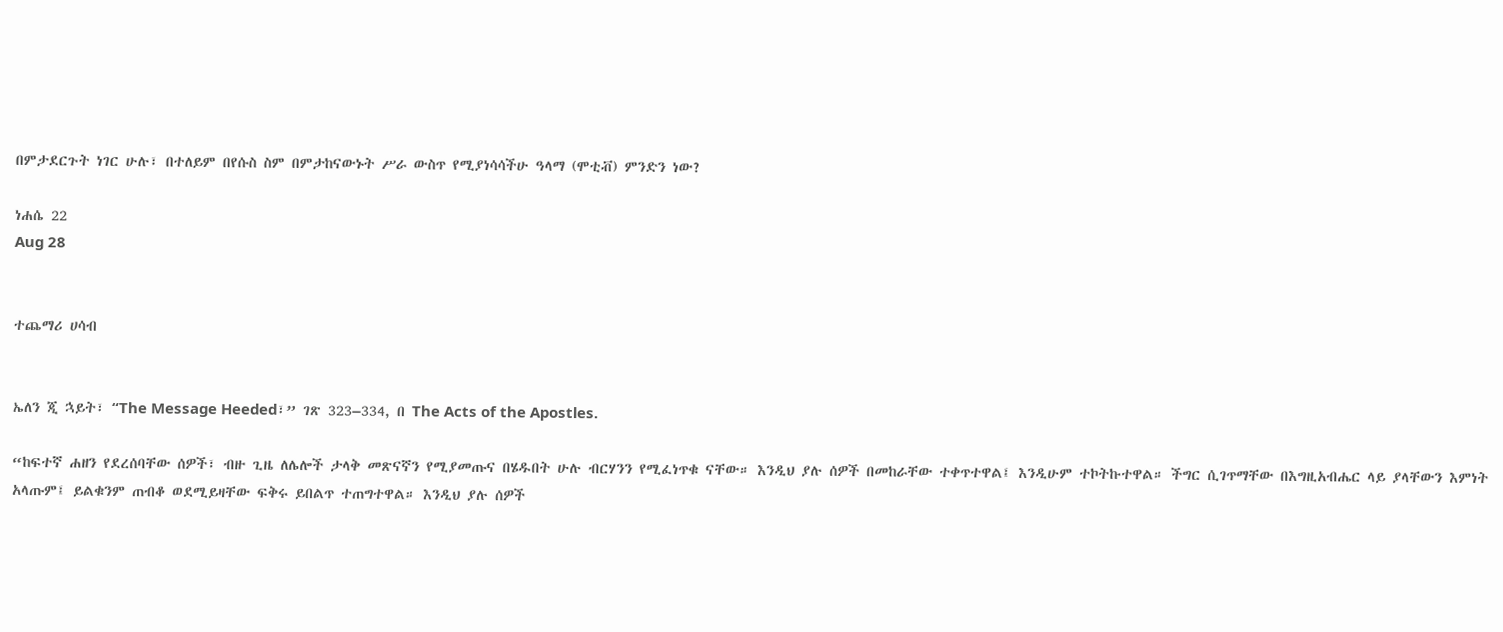በምታደርጉት ነገር ሁሉ፣ በተለይም በየሱስ ስም በምታከናውኑት ሥራ ውስጥ የሚያነሳሳችሁ ዓላማ (ሞቲቭ) ምንድን ነው?

ነሐሴ 22
Aug 28


ተጨማሪ ሀሳብ


ኤለን ጂ ኋይት፣ “The Message Heeded፣” ገጽ 323–334, በ The Acts of the Apostles.

“ከፍተኛ ሐዘን የደረሰባቸው ሰዎች፣ ብዙ ጊዜ ለሌሎች ታላቅ መጽናኛን የሚያመጡና በሄዱበት ሁሉ ብርሃንን የሚፈነጥቁ ናቸው። እንዲህ ያሉ ሰዎች በመከራቸው ተቀጥተዋል፤ እንዲሁም ተኮትኩተዋል። ችግር ሲገጥማቸው በእግዚአብሔር ላይ ያላቸውን እምነት አላጡም፤ ይልቁንም ጠብቆ ወደሚይዛቸው ፍቅሩ ይበልጥ ተጠግተዋል። እንዲህ ያሉ ሰዎች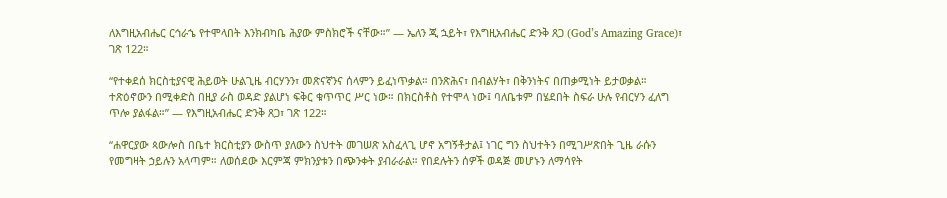ለእግዚአብሔር ርኅራኄ የተሞላበት እንክብካቤ ሕያው ምስክሮች ናቸው።” — ኤለን ጂ ኋይት፣ የእግዚአብሔር ድንቅ ጸጋ (God’s Amazing Grace)፣ ገጽ 122።

“የተቀደሰ ክርስቲያናዊ ሕይወት ሁልጊዜ ብርሃንን፣ መጽናኛንና ሰላምን ይፈነጥቃል። በንጽሕና፣ በብልሃት፣ በቅንነትና በጠቃሚነት ይታወቃል። ተጽዕኖውን በሚቀድስ በዚያ ራስ ወዳድ ያልሆነ ፍቅር ቁጥጥር ሥር ነው። በክርስቶስ የተሞላ ነው፤ ባለቤቱም በሄደበት ስፍራ ሁሉ የብርሃን ፈለግ ጥሎ ያልፋል።” — የእግዚአብሔር ድንቅ ጸጋ፣ ገጽ 122።

“ሐዋርያው ጳውሎስ በቤተ ክርስቲያን ውስጥ ያለውን ስህተት መገሠጽ አስፈላጊ ሆኖ አግኝቶታል፤ ነገር ግን ስህተትን በሚገሥጽበት ጊዜ ራሱን የመግዛት ኃይሉን አላጣም። ለወሰደው እርምጃ ምክንያቱን በጭንቀት ያብራራል። የበደሉትን ሰዎች ወዳጅ መሆኑን ለማሳየት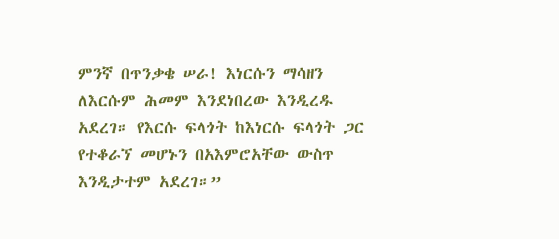ምንኛ በጥንቃቄ ሠራ! እነርሱን ማሳዘን ለእርሱም ሕመም እንደነበረው እንዲረዱ አደረገ። የእርሱ ፍላጎት ከእነርሱ ፍላጎት ጋር የተቆራኘ መሆኑን በአእምሮአቸው ውስጥ እንዲታተም አደረገ።”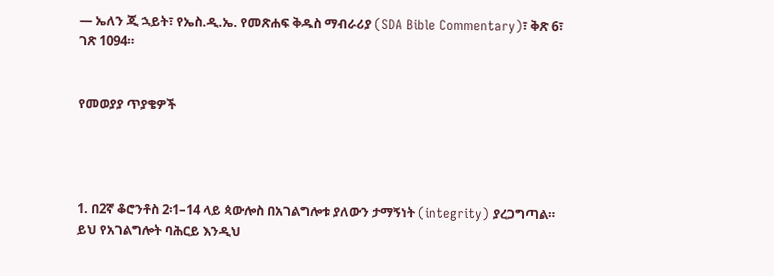— ኤለን ጂ ኋይት፣ የኤስ.ዲ.ኤ. የመጽሐፍ ቅዱስ ማብራሪያ (SDA Bible Commentary)፣ ቅጽ 6፣ ገጽ 1094።


የመወያያ ጥያቄዎች




1. በ2ኛ ቆሮንቶስ 2፡1–14 ላይ ጳውሎስ በአገልግሎቱ ያለውን ታማኝነት (integrity) ያረጋግጣል። ይህ የአገልግሎት ባሕርይ እንዲህ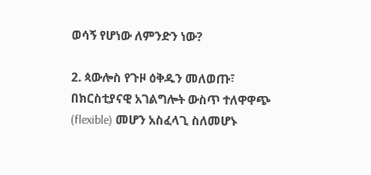ወሳኝ የሆነው ለምንድን ነው?

2. ጳውሎስ የጉዞ ዕቅዱን መለወጡ፣ በክርስቲያናዊ አገልግሎት ውስጥ ተለዋዋጭ (flexible) መሆን አስፈላጊ ስለመሆኑ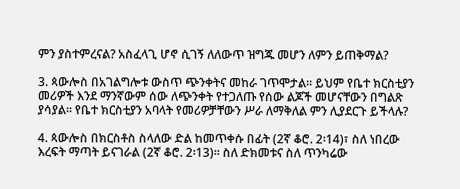ምን ያስተምረናል? አስፈላጊ ሆኖ ሲገኝ ለለውጥ ዝግጁ መሆን ለምን ይጠቅማል?

3. ጳውሎስ በአገልግሎቱ ውስጥ ጭንቀትና መከራ ገጥሞታል። ይህም የቤተ ክርስቲያን መሪዎች እንደ ማንኛውም ሰው ለጭንቀት የተጋለጡ የሰው ልጆች መሆናቸውን በግልጽ ያሳያል። የቤተ ክርስቲያን አባላት የመሪዎቻቸውን ሥራ ለማቅለል ምን ሊያደርጉ ይችላሉ?

4. ጳውሎስ በክርስቶስ ስላለው ድል ከመጥቀሱ በፊት (2ኛ ቆሮ. 2፡14)፣ ስለ ነበረው እረፍት ማጣት ይናገራል (2ኛ ቆሮ. 2፡13)። ስለ ድክመቱና ስለ ጥንካሬው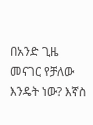በአንድ ጊዜ መናገር የቻለው እንዴት ነው? እኛስ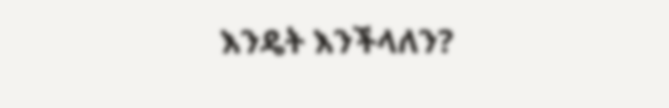እንዴት እንችላለን?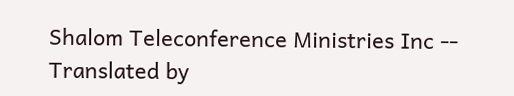Shalom Teleconference Ministries Inc -- Translated by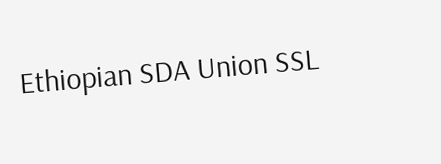Ethiopian SDA Union SSL